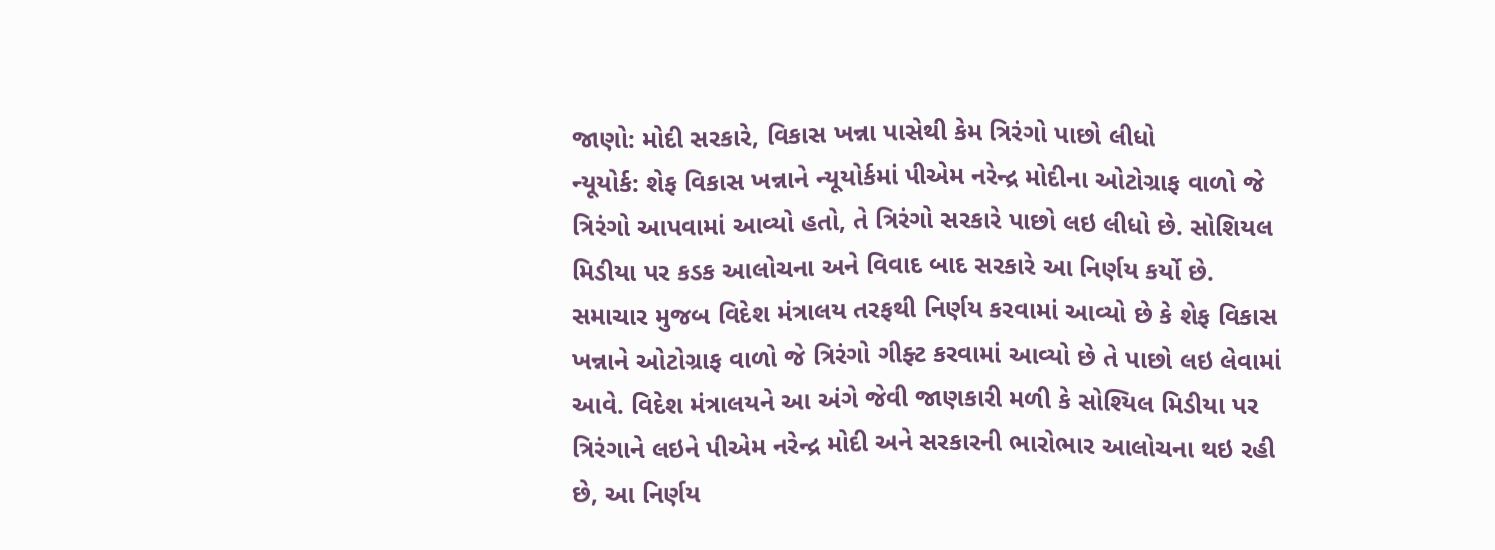જાણો: મોદી સરકારે, વિકાસ ખન્ના પાસેથી કેમ ત્રિરંગો પાછો લીધો
ન્યૂયોર્ક: શેફ વિકાસ ખન્નાને ન્યૂયોર્કમાં પીએમ નરેન્દ્ર મોદીના ઓટોગ્રાફ વાળો જે ત્રિરંગો આપવામાં આવ્યો હતો, તે ત્રિરંગો સરકારે પાછો લઇ લીધો છે. સોશિયલ મિડીયા પર કડક આલોચના અને વિવાદ બાદ સરકારે આ નિર્ણય કર્યો છે.
સમાચાર મુજબ વિદેશ મંત્રાલય તરફથી નિર્ણય કરવામાં આવ્યો છે કે શેફ વિકાસ ખન્નાને ઓટોગ્રાફ વાળો જે ત્રિરંગો ગીફ્ટ કરવામાં આવ્યો છે તે પાછો લઇ લેવામાં આવે. વિદેશ મંત્રાલયને આ અંગે જેવી જાણકારી મળી કે સોશ્યિલ મિડીયા પર ત્રિરંગાને લઇને પીએમ નરેન્દ્ર મોદી અને સરકારની ભારોભાર આલોચના થઇ રહી છે, આ નિર્ણય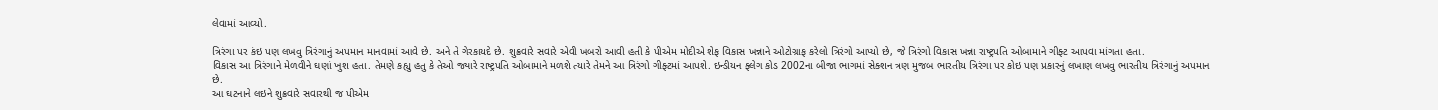લેવામાં આવ્યો.

ત્રિરંગા પર કંઇ પણ લખવુ ત્રિરંગાનું અપમાન માનવામાં આવે છે. અને તે ગેરકાયદે છે. શુક્રવારે સવારે એવી ખબરો આવી હતી કે પીએમ મોદીએ શેફ વિકાસ ખન્નાને ઓટોગ્રાફ કરેલો ત્રિરંગો આપ્યો છે, જે ત્રિરંગો વિકાસ ખન્ના રાષ્ટ્રપતિ ઓબામાને ગીફ્ટ આપવા માંગતા હતા.
વિકાસ આ ત્રિરંગાને મેળવીને ઘણાં ખુશ હતા. તેમણે કહ્યુ હતુ કે તેઓ જ્યારે રાષ્ટ્રપતિ ઓબામાને મળશે ત્યારે તેમને આ ત્રિરંગો ગીફ્ટમાં આપશે. ઇન્ડીયન ફ્લેગ કોડ 2002ના બીજા ભાગમાં સેક્શન ત્રણ મુજબ ભારતીય ત્રિરંગા પર કોઇ પણ પ્રકારનું લખાણ લખવુ ભારતીય ત્રિરંગાનું અપમાન છે.
આ ઘટનાને લઇને શુક્રવારે સવારથી જ પીએમ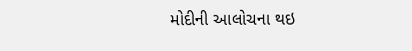મોદીની આલોચના થઇ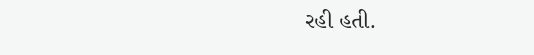રહી હતી.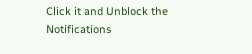Click it and Unblock the Notifications